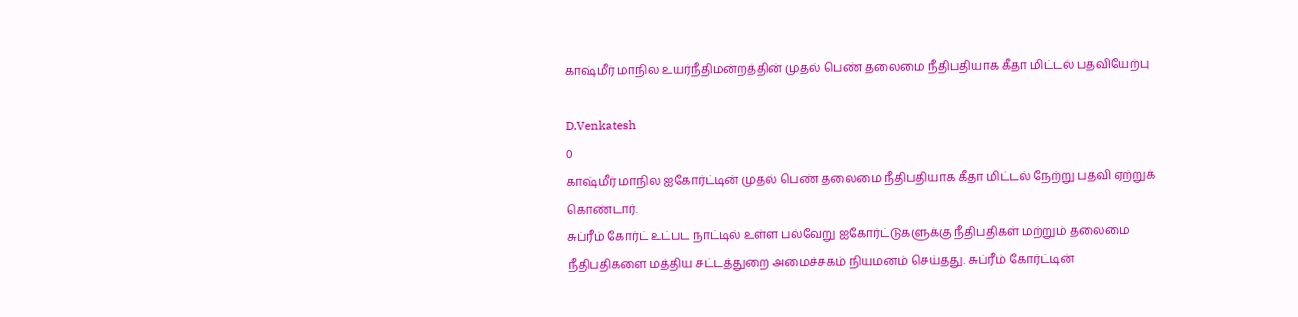காஷ்மீர் மாநில உயர்நீதிமன்றத்தின் முதல் பெண் தலைமை நீதிபதியாக கீதா மிட்டல் பதவியேற்பு

D.Venkatesh
0
காஷ்மீர் மாநில ஐகோர்ட்டின் முதல் பெண் தலைமை நீதிபதியாக கீதா மிட்டல் நேற்று பதவி ஏற்றுக் கொண்டார்.
சுப்ரீம் கோர்ட் உட்பட நாட்டில் உள்ள பல்வேறு ஐகோர்ட்டுகளுக்கு நீதிபதிகள் மற்றும் தலைமை நீதிபதிகளை மத்திய சட்டத்துறை அமைச்சகம் நியமனம் செய்தது. சுப்ரீம் கோர்ட்டின்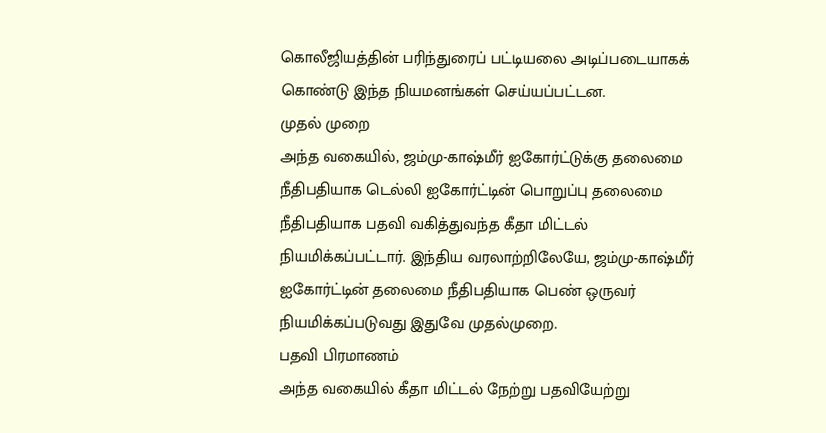கொலீஜியத்தின் பரிந்துரைப் பட்டியலை அடிப்படையாகக் கொண்டு இந்த நியமனங்கள் செய்யப்பட்டன.
முதல் முறை
அந்த வகையில், ஜம்மு-காஷ்மீர் ஐகோர்ட்டுக்கு தலைமை நீதிபதியாக டெல்லி ஐகோர்ட்டின் பொறுப்பு தலைமை நீதிபதியாக பதவி வகித்துவந்த கீதா மிட்டல் நியமிக்கப்பட்டார். இந்திய வரலாற்றிலேயே, ஜம்மு-காஷ்மீர் ஐகோர்ட்டின் தலைமை நீதிபதியாக பெண் ஒருவர் நியமிக்கப்படுவது இதுவே முதல்முறை.
பதவி பிரமாணம்
அந்த வகையில் கீதா மிட்டல் நேற்று பதவியேற்று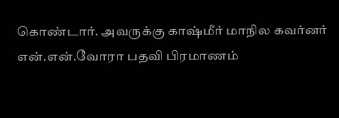கொண்டார். அவருக்கு காஷ்மீர் மாநில கவர்னர் என்.என்.வோரா பதவி பிரமாணம்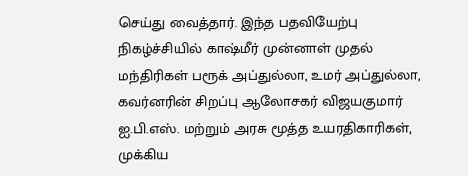செய்து வைத்தார். இந்த பதவியேற்பு நிகழ்ச்சியில் காஷ்மீர் முன்னாள் முதல் மந்திரிகள் பரூக் அப்துல்லா, உமர் அப்துல்லா, கவர்னரின் சிறப்பு ஆலோசகர் விஜயகுமார் ஐ.பி.எஸ். மற்றும் அரசு மூத்த உயரதிகாரிகள், முக்கிய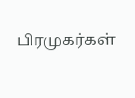பிரமுகர்கள்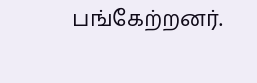பங்கேற்றனர்.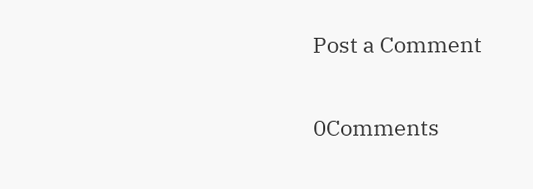Post a Comment

0Comments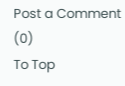Post a Comment (0)
To Top